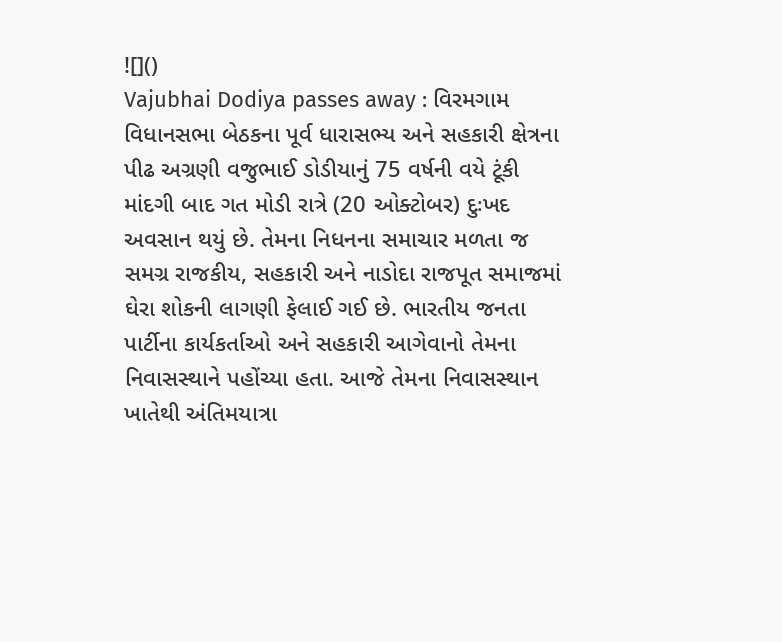![]()
Vajubhai Dodiya passes away : વિરમગામ વિધાનસભા બેઠકના પૂર્વ ધારાસભ્ય અને સહકારી ક્ષેત્રના પીઢ અગ્રણી વજુભાઈ ડોડીયાનું 75 વર્ષની વયે ટૂંકી માંદગી બાદ ગત મોડી રાત્રે (20 ઓક્ટોબર) દુઃખદ અવસાન થયું છે. તેમના નિધનના સમાચાર મળતા જ સમગ્ર રાજકીય, સહકારી અને નાડોદા રાજપૂત સમાજમાં ઘેરા શોકની લાગણી ફેલાઈ ગઈ છે. ભારતીય જનતા પાર્ટીના કાર્યકર્તાઓ અને સહકારી આગેવાનો તેમના નિવાસસ્થાને પહોંચ્યા હતા. આજે તેમના નિવાસસ્થાન ખાતેથી અંતિમયાત્રા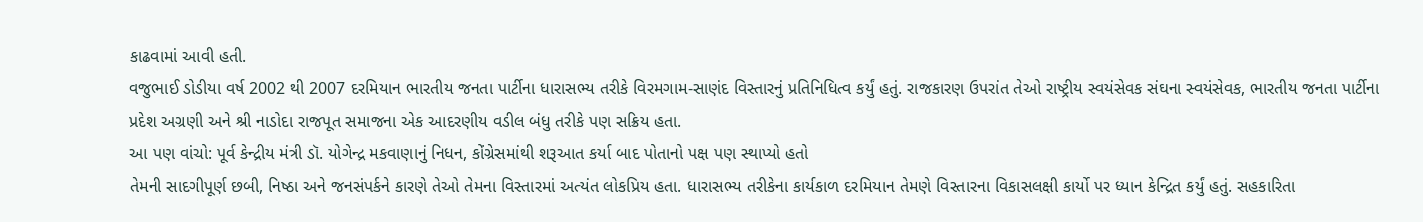કાઢવામાં આવી હતી.
વજુભાઈ ડોડીયા વર્ષ 2002 થી 2007 દરમિયાન ભારતીય જનતા પાર્ટીના ધારાસભ્ય તરીકે વિરમગામ-સાણંદ વિસ્તારનું પ્રતિનિધિત્વ કર્યું હતું. રાજકારણ ઉપરાંત તેઓ રાષ્ટ્રીય સ્વયંસેવક સંઘના સ્વયંસેવક, ભારતીય જનતા પાર્ટીના પ્રદેશ અગ્રણી અને શ્રી નાડોદા રાજપૂત સમાજના એક આદરણીય વડીલ બંધુ તરીકે પણ સક્રિય હતા.
આ પણ વાંચો: પૂર્વ કેન્દ્રીય મંત્રી ડૉ. યોગેન્દ્ર મકવાણાનું નિધન, કોંગ્રેસમાંથી શરૂઆત કર્યા બાદ પોતાનો પક્ષ પણ સ્થાપ્યો હતો
તેમની સાદગીપૂર્ણ છબી, નિષ્ઠા અને જનસંપર્કને કારણે તેઓ તેમના વિસ્તારમાં અત્યંત લોકપ્રિય હતા. ધારાસભ્ય તરીકેના કાર્યકાળ દરમિયાન તેમણે વિસ્તારના વિકાસલક્ષી કાર્યો પર ધ્યાન કેન્દ્રિત કર્યું હતું. સહકારિતા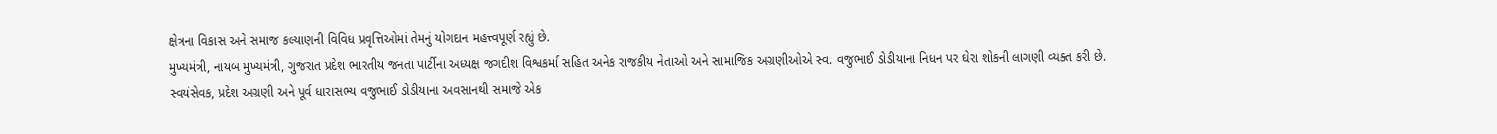ક્ષેત્રના વિકાસ અને સમાજ કલ્યાણની વિવિધ પ્રવૃત્તિઓમાં તેમનું યોગદાન મહત્ત્વપૂર્ણ રહ્યું છે.
મુખ્યમંત્રી, નાયબ મુખ્યમંત્રી, ગુજરાત પ્રદેશ ભારતીય જનતા પાર્ટીના અધ્યક્ષ જગદીશ વિશ્વકર્મા સહિત અનેક રાજકીય નેતાઓ અને સામાજિક અગ્રણીઓએ સ્વ. વજુભાઈ ડોડીયાના નિધન પર ઘેરા શોકની લાગણી વ્યક્ત કરી છે.
સ્વયંસેવક, પ્રદેશ અગ્રણી અને પૂર્વ ધારાસભ્ય વજુભાઈ ડોડીયાના અવસાનથી સમાજે એક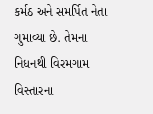કર્મઠ અને સમર્પિત નેતા ગુમાવ્યા છે. તેમના નિધનથી વિરમગામ વિસ્તારના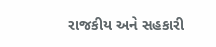રાજકીય અને સહકારી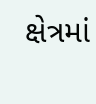ક્ષેત્રમાં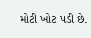મોટી ખોટ પડી છે.